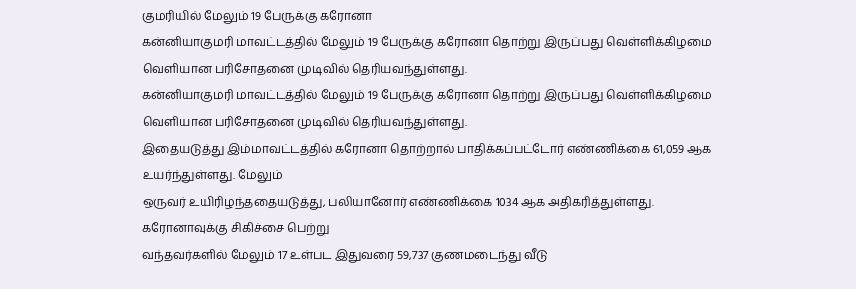குமரியில் மேலும் 19 பேருக்கு கரோனா
கன்னியாகுமரி மாவட்டத்தில் மேலும் 19 பேருக்கு கரோனா தொற்று இருப்பது வெள்ளிக்கிழமை வெளியான பரிசோதனை முடிவில் தெரியவந்துள்ளது.
கன்னியாகுமரி மாவட்டத்தில் மேலும் 19 பேருக்கு கரோனா தொற்று இருப்பது வெள்ளிக்கிழமை வெளியான பரிசோதனை முடிவில் தெரியவந்துள்ளது.
இதையடுத்து இம்மாவட்டத்தில் கரோனா தொற்றால் பாதிக்கப்பட்டோர் எண்ணிக்கை 61,059 ஆக உயர்ந்துள்ளது. மேலும்
ஒருவர் உயிரிழந்ததையடுத்து, பலியானோர் எண்ணிக்கை 1034 ஆக அதிகரித்துள்ளது. கரோனாவுக்கு சிகிச்சை பெற்று
வந்தவர்களில் மேலும் 17 உள்பட இதுவரை 59,737 குணமடைந்து வீடு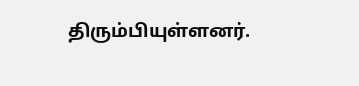திரும்பியுள்ளனர்.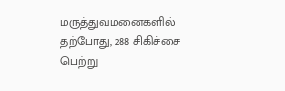மருத்துவமனைகளில் தற்போது, 288 சிகிச்சை பெற்று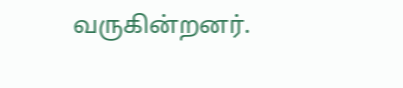வருகின்றனர்.